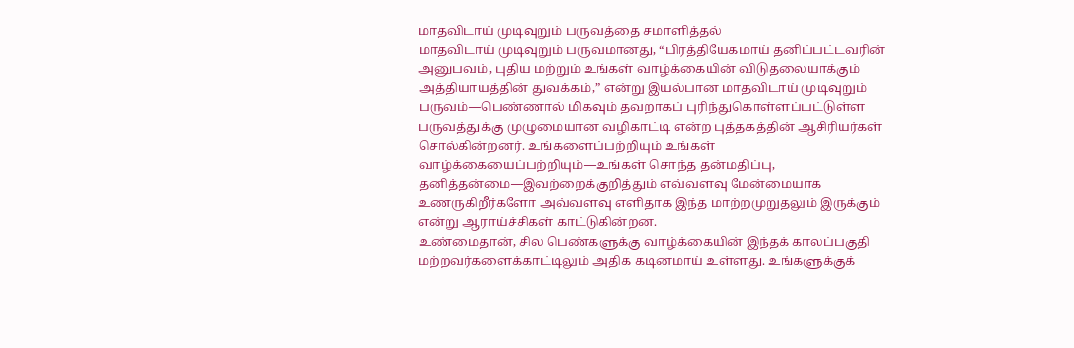மாதவிடாய் முடிவுறும் பருவத்தை சமாளித்தல்
மாதவிடாய் முடிவுறும் பருவமானது, “பிரத்தியேகமாய் தனிப்பட்டவரின் அனுபவம், புதிய மற்றும் உங்கள் வாழ்க்கையின் விடுதலையாக்கும் அத்தியாயத்தின் துவக்கம்,” என்று இயல்பான மாதவிடாய் முடிவுறும் பருவம்—பெண்ணால் மிகவும் தவறாகப் புரிந்துகொள்ளப்பட்டுள்ள பருவத்துக்கு முழுமையான வழிகாட்டி என்ற புத்தகத்தின் ஆசிரியர்கள் சொல்கின்றனர். உங்களைப்பற்றியும் உங்கள் வாழ்க்கையைப்பற்றியும்—உங்கள் சொந்த தன்மதிப்பு, தனித்தன்மை—இவற்றைக்குறித்தும் எவ்வளவு மேன்மையாக உணருகிறீர்களோ அவ்வளவு எளிதாக இந்த மாற்றமுறுதலும் இருக்கும் என்று ஆராய்ச்சிகள் காட்டுகின்றன.
உண்மைதான், சில பெண்களுக்கு வாழ்க்கையின் இந்தக் காலப்பகுதி மற்றவர்களைக்காட்டிலும் அதிக கடினமாய் உள்ளது. உங்களுக்குக்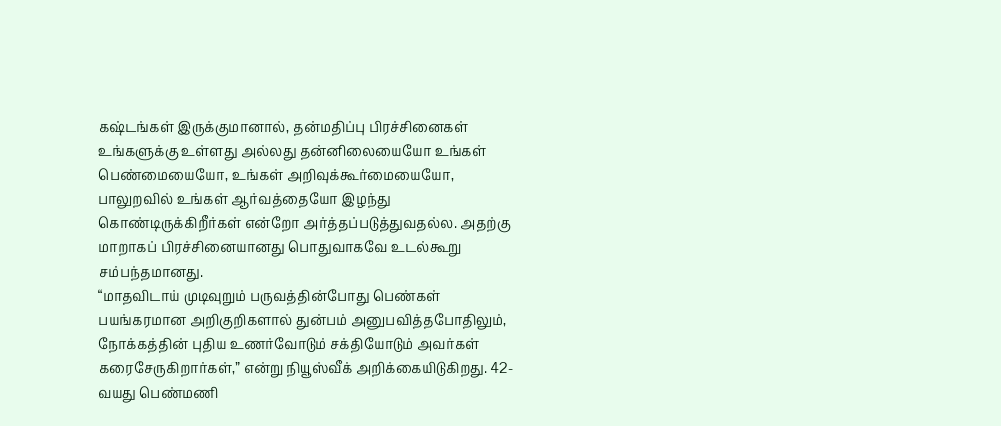கஷ்டங்கள் இருக்குமானால், தன்மதிப்பு பிரச்சினைகள் உங்களுக்கு உள்ளது அல்லது தன்னிலையையோ உங்கள் பெண்மையையோ, உங்கள் அறிவுக்கூர்மையையோ, பாலுறவில் உங்கள் ஆர்வத்தையோ இழந்து கொண்டிருக்கிறீர்கள் என்றோ அர்த்தப்படுத்துவதல்ல. அதற்கு மாறாகப் பிரச்சினையானது பொதுவாகவே உடல்கூறு சம்பந்தமானது.
“மாதவிடாய் முடிவுறும் பருவத்தின்போது பெண்கள் பயங்கரமான அறிகுறிகளால் துன்பம் அனுபவித்தபோதிலும், நோக்கத்தின் புதிய உணர்வோடும் சக்தியோடும் அவர்கள் கரைசேருகிறார்கள்,” என்று நியூஸ்வீக் அறிக்கையிடுகிறது. 42-வயது பெண்மணி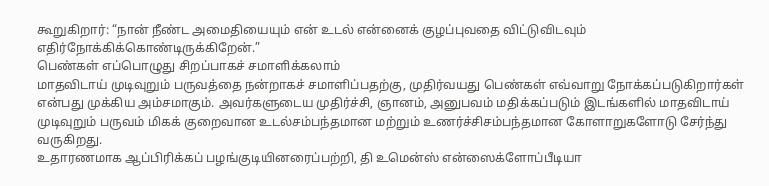கூறுகிறார்: “நான் நீண்ட அமைதியையும் என் உடல் என்னைக் குழப்புவதை விட்டுவிடவும் எதிர்நோக்கிக்கொண்டிருக்கிறேன்.”
பெண்கள் எப்பொழுது சிறப்பாகச் சமாளிக்கலாம்
மாதவிடாய் முடிவுறும் பருவத்தை நன்றாகச் சமாளிப்பதற்கு, முதிர்வயது பெண்கள் எவ்வாறு நோக்கப்படுகிறார்கள் என்பது முக்கிய அம்சமாகும். அவர்களுடைய முதிர்ச்சி, ஞானம், அனுபவம் மதிக்கப்படும் இடங்களில் மாதவிடாய் முடிவுறும் பருவம் மிகக் குறைவான உடல்சம்பந்தமான மற்றும் உணர்ச்சிசம்பந்தமான கோளாறுகளோடு சேர்ந்து வருகிறது.
உதாரணமாக ஆப்பிரிக்கப் பழங்குடியினரைப்பற்றி, தி உமென்ஸ் என்ஸைக்ளோப்பீடியா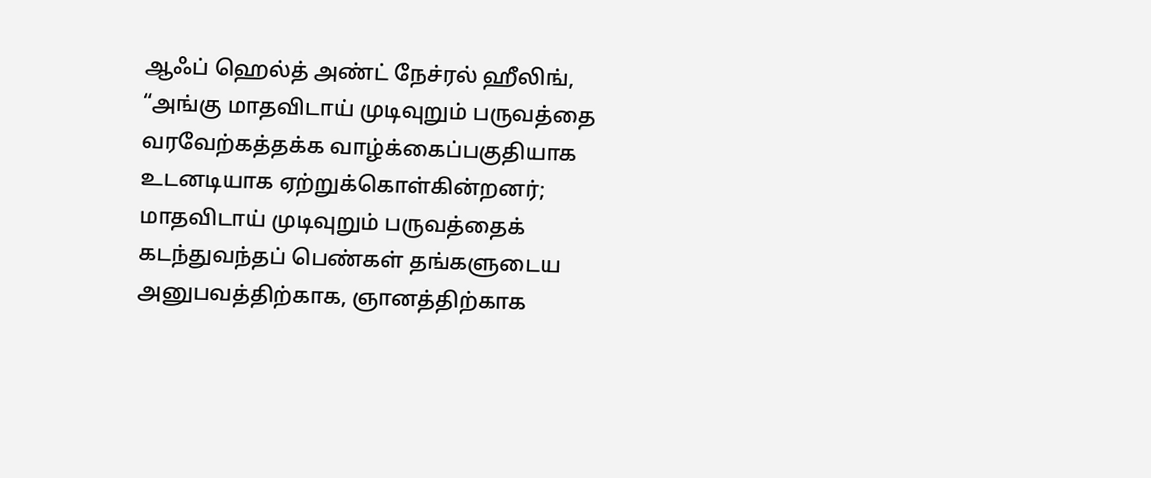ஆஃப் ஹெல்த் அண்ட் நேச்ரல் ஹீலிங், “அங்கு மாதவிடாய் முடிவுறும் பருவத்தை வரவேற்கத்தக்க வாழ்க்கைப்பகுதியாக உடனடியாக ஏற்றுக்கொள்கின்றனர்; மாதவிடாய் முடிவுறும் பருவத்தைக் கடந்துவந்தப் பெண்கள் தங்களுடைய அனுபவத்திற்காக, ஞானத்திற்காக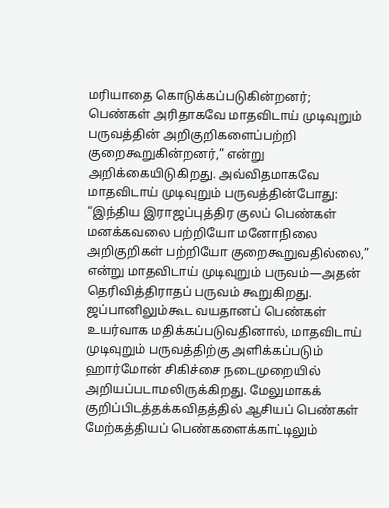மரியாதை கொடுக்கப்படுகின்றனர்; பெண்கள் அரிதாகவே மாதவிடாய் முடிவுறும் பருவத்தின் அறிகுறிகளைப்பற்றி குறைகூறுகின்றனர்,” என்று அறிக்கையிடுகிறது. அவ்விதமாகவே மாதவிடாய் முடிவுறும் பருவத்தின்போது: “இந்திய இராஜப்புத்திர குலப் பெண்கள் மனக்கவலை பற்றியோ மனோநிலை அறிகுறிகள் பற்றியோ குறைகூறுவதில்லை,” என்று மாதவிடாய் முடிவுறும் பருவம்—அதன் தெரிவித்திராதப் பருவம் கூறுகிறது.
ஜப்பானிலும்கூட வயதானப் பெண்கள் உயர்வாக மதிக்கப்படுவதினால், மாதவிடாய் முடிவுறும் பருவத்திற்கு அளிக்கப்படும் ஹார்மோன் சிகிச்சை நடைமுறையில் அறியப்படாமலிருக்கிறது. மேலுமாகக் குறிப்பிடத்தக்கவிதத்தில் ஆசியப் பெண்கள் மேற்கத்தியப் பெண்களைக்காட்டிலும்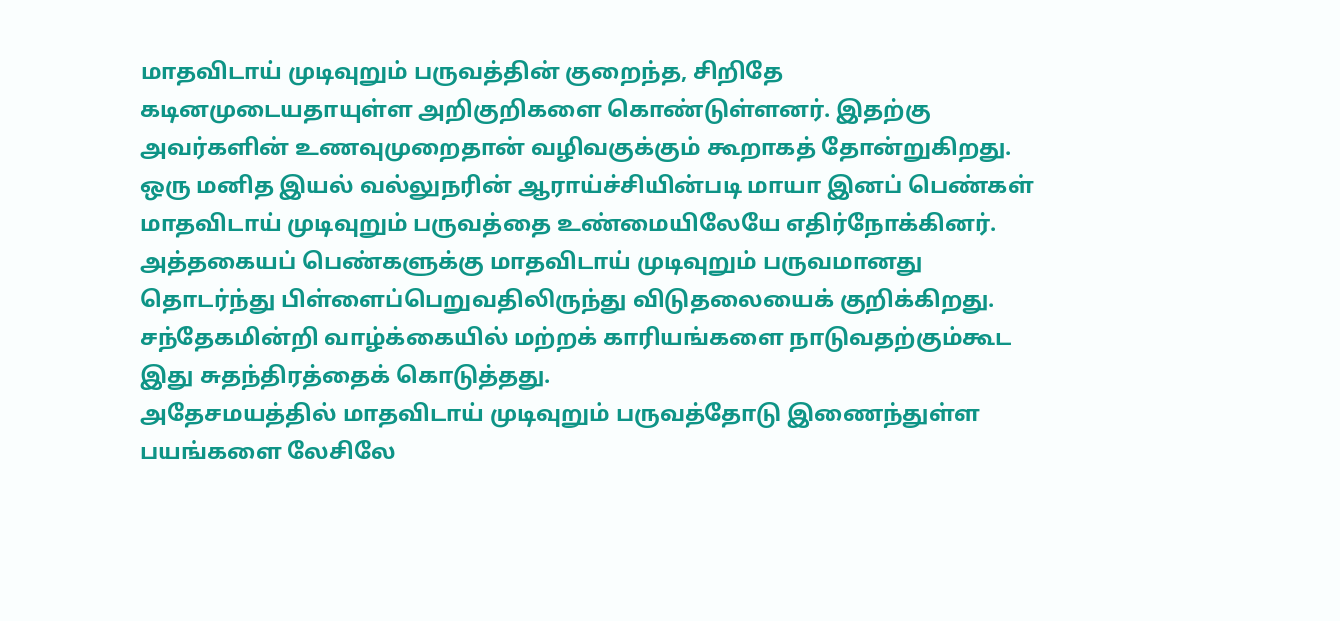மாதவிடாய் முடிவுறும் பருவத்தின் குறைந்த, சிறிதே கடினமுடையதாயுள்ள அறிகுறிகளை கொண்டுள்ளனர். இதற்கு அவர்களின் உணவுமுறைதான் வழிவகுக்கும் கூறாகத் தோன்றுகிறது.
ஒரு மனித இயல் வல்லுநரின் ஆராய்ச்சியின்படி மாயா இனப் பெண்கள் மாதவிடாய் முடிவுறும் பருவத்தை உண்மையிலேயே எதிர்நோக்கினர். அத்தகையப் பெண்களுக்கு மாதவிடாய் முடிவுறும் பருவமானது தொடர்ந்து பிள்ளைப்பெறுவதிலிருந்து விடுதலையைக் குறிக்கிறது. சந்தேகமின்றி வாழ்க்கையில் மற்றக் காரியங்களை நாடுவதற்கும்கூட இது சுதந்திரத்தைக் கொடுத்தது.
அதேசமயத்தில் மாதவிடாய் முடிவுறும் பருவத்தோடு இணைந்துள்ள பயங்களை லேசிலே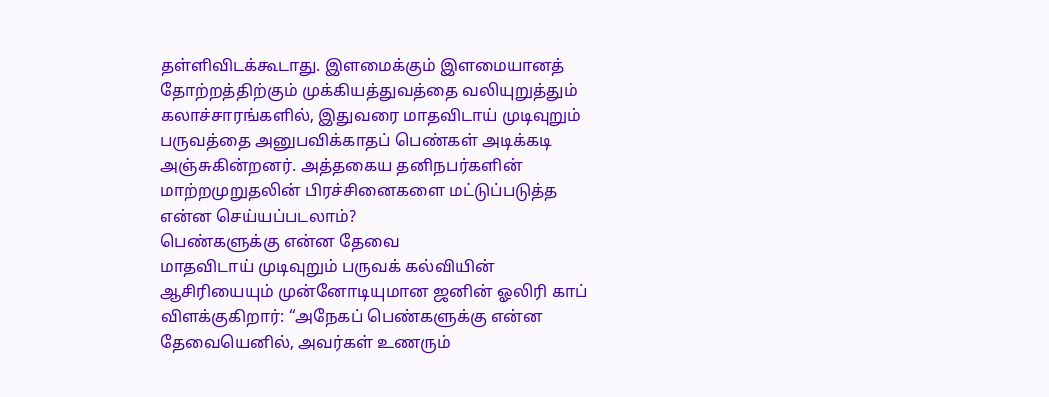தள்ளிவிடக்கூடாது. இளமைக்கும் இளமையானத் தோற்றத்திற்கும் முக்கியத்துவத்தை வலியுறுத்தும் கலாச்சாரங்களில், இதுவரை மாதவிடாய் முடிவுறும் பருவத்தை அனுபவிக்காதப் பெண்கள் அடிக்கடி அஞ்சுகின்றனர். அத்தகைய தனிநபர்களின் மாற்றமுறுதலின் பிரச்சினைகளை மட்டுப்படுத்த என்ன செய்யப்படலாம்?
பெண்களுக்கு என்ன தேவை
மாதவிடாய் முடிவுறும் பருவக் கல்வியின் ஆசிரியையும் முன்னோடியுமான ஜனின் ஓலிரி காப் விளக்குகிறார்: “அநேகப் பெண்களுக்கு என்ன தேவையெனில், அவர்கள் உணரும்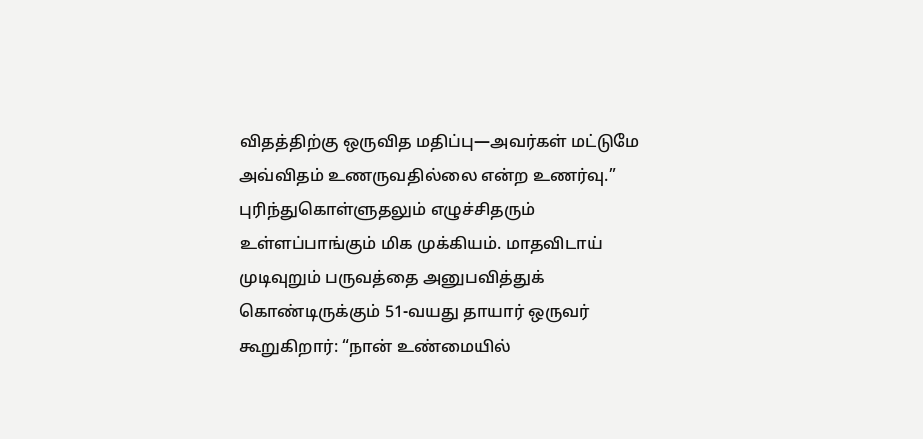விதத்திற்கு ஒருவித மதிப்பு—அவர்கள் மட்டுமே அவ்விதம் உணருவதில்லை என்ற உணர்வு.”
புரிந்துகொள்ளுதலும் எழுச்சிதரும் உள்ளப்பாங்கும் மிக முக்கியம். மாதவிடாய் முடிவுறும் பருவத்தை அனுபவித்துக் கொண்டிருக்கும் 51-வயது தாயார் ஒருவர் கூறுகிறார்: “நான் உண்மையில்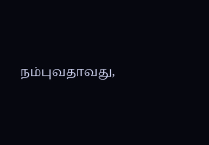நம்புவதாவது,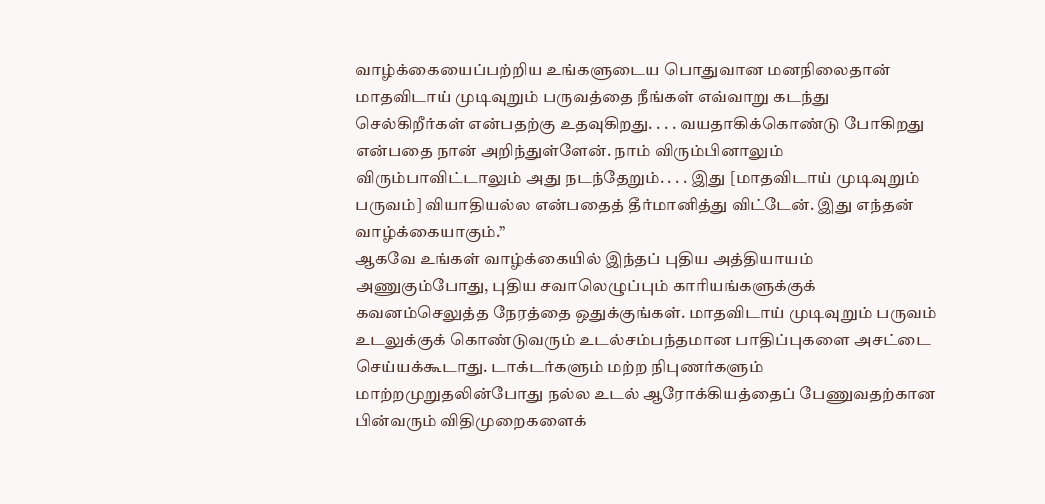வாழ்க்கையைப்பற்றிய உங்களுடைய பொதுவான மனநிலைதான் மாதவிடாய் முடிவுறும் பருவத்தை நீங்கள் எவ்வாறு கடந்து செல்கிறீர்கள் என்பதற்கு உதவுகிறது. . . . வயதாகிக்கொண்டு போகிறது என்பதை நான் அறிந்துள்ளேன். நாம் விரும்பினாலும் விரும்பாவிட்டாலும் அது நடந்தேறும். . . . இது [மாதவிடாய் முடிவுறும் பருவம்] வியாதியல்ல என்பதைத் தீர்மானித்து விட்டேன். இது எந்தன் வாழ்க்கையாகும்.”
ஆகவே உங்கள் வாழ்க்கையில் இந்தப் புதிய அத்தியாயம் அணுகும்போது, புதிய சவாலெழுப்பும் காரியங்களுக்குக் கவனம்செலுத்த நேரத்தை ஒதுக்குங்கள். மாதவிடாய் முடிவுறும் பருவம் உடலுக்குக் கொண்டுவரும் உடல்சம்பந்தமான பாதிப்புகளை அசட்டை செய்யக்கூடாது. டாக்டர்களும் மற்ற நிபுணர்களும் மாற்றமுறுதலின்போது நல்ல உடல் ஆரோக்கியத்தைப் பேணுவதற்கான பின்வரும் விதிமுறைகளைக்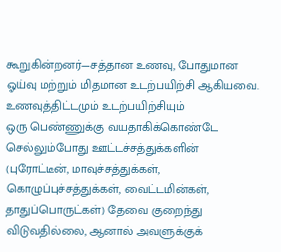கூறுகின்றனர்—சத்தான உணவு, போதுமான ஓய்வு மற்றும் மிதமான உடற்பயிற்சி ஆகியவை.
உணவுத்திட்டமும் உடற்பயிற்சியும்
ஒரு பெண்ணுக்கு வயதாகிக்கொண்டே செல்லும்போது ஊட்டச்சத்துக்களின் (புரோட்டீன், மாவுச்சத்துக்கள், கொழுப்புச்சத்துக்கள், வைட்டமின்கள், தாதுப்பொருட்கள்) தேவை குறைந்து விடுவதில்லை, ஆனால் அவளுக்குக்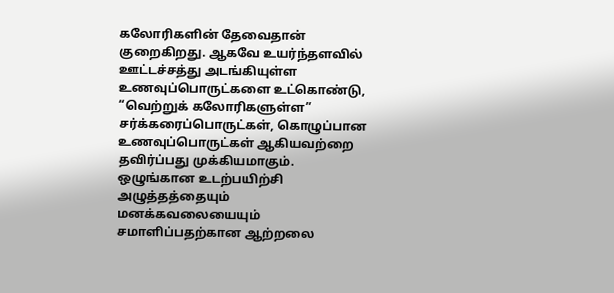கலோரிகளின் தேவைதான் குறைகிறது. ஆகவே உயர்ந்தளவில் ஊட்டச்சத்து அடங்கியுள்ள உணவுப்பொருட்களை உட்கொண்டு, “வெற்றுக் கலோரிகளுள்ள” சர்க்கரைப்பொருட்கள், கொழுப்பான உணவுப்பொருட்கள் ஆகியவற்றை தவிர்ப்பது முக்கியமாகும்.
ஒழுங்கான உடற்பயிற்சி அழுத்தத்தையும் மனக்கவலையையும் சமாளிப்பதற்கான ஆற்றலை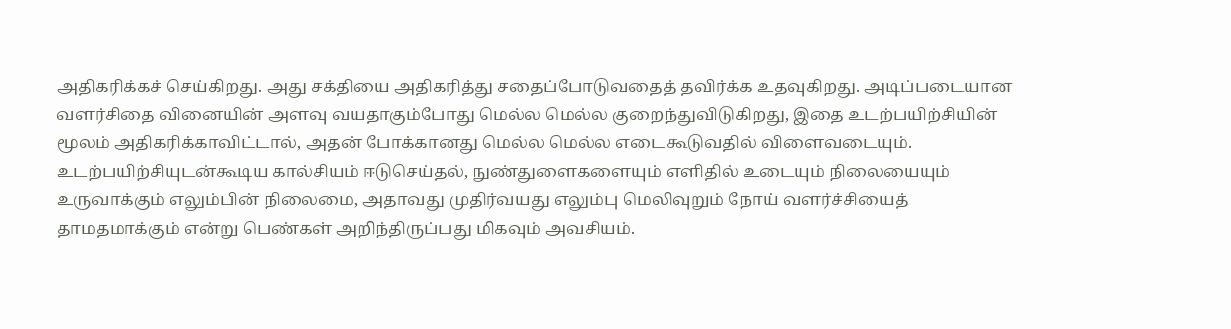அதிகரிக்கச் செய்கிறது. அது சக்தியை அதிகரித்து சதைப்போடுவதைத் தவிர்க்க உதவுகிறது. அடிப்படையான வளர்சிதை வினையின் அளவு வயதாகும்போது மெல்ல மெல்ல குறைந்துவிடுகிறது, இதை உடற்பயிற்சியின் மூலம் அதிகரிக்காவிட்டால், அதன் போக்கானது மெல்ல மெல்ல எடைகூடுவதில் விளைவடையும்.
உடற்பயிற்சியுடன்கூடிய கால்சியம் ஈடுசெய்தல், நுண்துளைகளையும் எளிதில் உடையும் நிலையையும் உருவாக்கும் எலும்பின் நிலைமை, அதாவது முதிர்வயது எலும்பு மெலிவுறும் நோய் வளர்ச்சியைத் தாமதமாக்கும் என்று பெண்கள் அறிந்திருப்பது மிகவும் அவசியம்.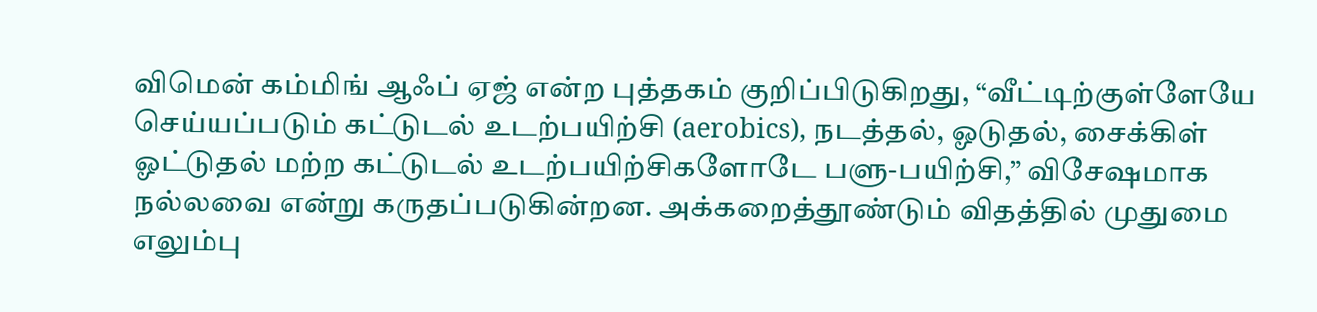விமென் கம்மிங் ஆஃப் ஏஜ் என்ற புத்தகம் குறிப்பிடுகிறது, “வீட்டிற்குள்ளேயே செய்யப்படும் கட்டுடல் உடற்பயிற்சி (aerobics), நடத்தல், ஓடுதல், சைக்கிள் ஓட்டுதல் மற்ற கட்டுடல் உடற்பயிற்சிகளோடே பளு-பயிற்சி,” விசேஷமாக நல்லவை என்று கருதப்படுகின்றன. அக்கறைத்தூண்டும் விதத்தில் முதுமை எலும்பு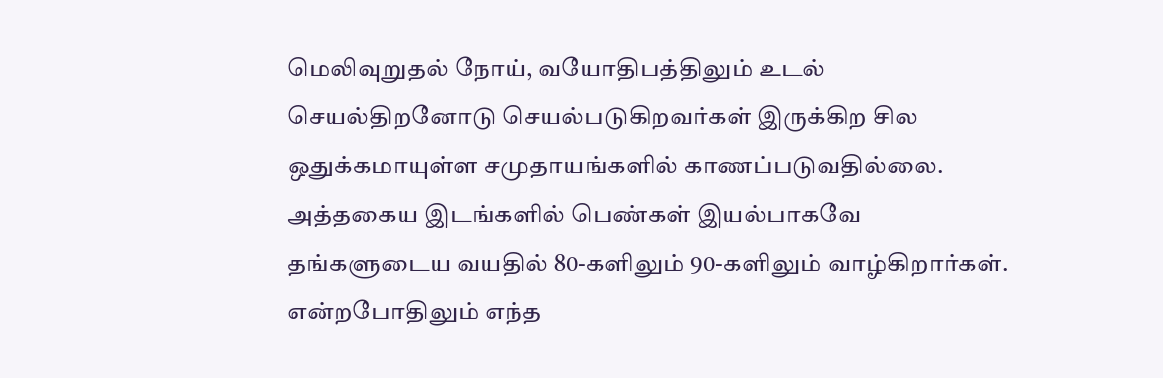மெலிவுறுதல் நோய், வயோதிபத்திலும் உடல் செயல்திறனோடு செயல்படுகிறவர்கள் இருக்கிற சில ஒதுக்கமாயுள்ள சமுதாயங்களில் காணப்படுவதில்லை. அத்தகைய இடங்களில் பெண்கள் இயல்பாகவே தங்களுடைய வயதில் 80-களிலும் 90-களிலும் வாழ்கிறார்கள். என்றபோதிலும் எந்த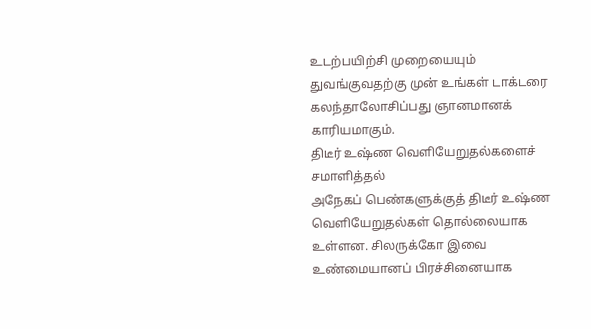உடற்பயிற்சி முறையையும் துவங்குவதற்கு முன் உங்கள் டாக்டரை கலந்தாலோசிப்பது ஞானமானக் காரியமாகும்.
திடீர் உஷ்ண வெளியேறுதல்களைச் சமாளித்தல்
அநேகப் பெண்களுக்குத் திடீர் உஷ்ண வெளியேறுதல்கள் தொல்லையாக உள்ளன. சிலருக்கோ இவை உண்மையானப் பிரச்சினையாக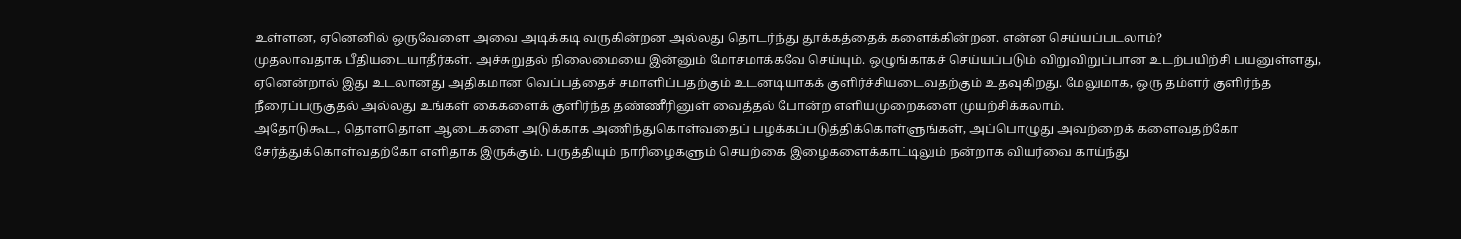உள்ளன, ஏனெனில் ஒருவேளை அவை அடிக்கடி வருகின்றன அல்லது தொடர்ந்து தூக்கத்தைக் களைக்கின்றன. என்ன செய்யப்படலாம்?
முதலாவதாக பீதியடையாதீர்கள். அச்சுறுதல் நிலைமையை இன்னும் மோசமாக்கவே செய்யும். ஒழுங்காகச் செய்யப்படும் விறுவிறுப்பான உடற்பயிற்சி பயனுள்ளது, ஏனென்றால் இது உடலானது அதிகமான வெப்பத்தைச் சமாளிப்பதற்கும் உடனடியாகக் குளிர்ச்சியடைவதற்கும் உதவுகிறது. மேலுமாக, ஒரு தம்ளர் குளிர்ந்த நீரைப்பருகுதல் அல்லது உங்கள் கைகளைக் குளிர்ந்த தண்ணீரினுள் வைத்தல் போன்ற எளியமுறைகளை முயற்சிக்கலாம்.
அதோடுகூட, தொளதொள ஆடைகளை அடுக்காக அணிந்துகொள்வதைப் பழக்கப்படுத்திக்கொள்ளுங்கள், அப்பொழுது அவற்றைக் களைவதற்கோ சேர்த்துக்கொள்வதற்கோ எளிதாக இருக்கும். பருத்தியும் நாரிழைகளும் செயற்கை இழைகளைக்காட்டிலும் நன்றாக வியர்வை காய்ந்து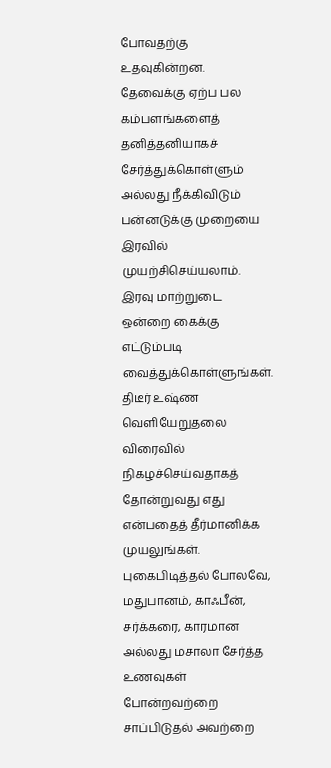போவதற்கு உதவுகின்றன. தேவைக்கு ஏற்ப பல கம்பளங்களைத் தனித்தனியாகச் சேர்த்துக்கொள்ளும் அல்லது நீக்கிவிடும் பன்னடுக்கு முறையை இரவில் முயற்சிசெய்யலாம். இரவு மாற்றுடை ஒன்றை கைக்கு எட்டும்படி வைத்துக்கொள்ளுங்கள்.
திடீர் உஷ்ண வெளியேறுதலை விரைவில் நிகழச்செய்வதாகத் தோன்றுவது எது என்பதைத் தீர்மானிக்க முயலுங்கள். புகைபிடித்தல் போலவே, மதுபானம், காஃபீன், சர்க்கரை, காரமான அல்லது மசாலா சேர்த்த உணவுகள் போன்றவற்றை சாப்பிடுதல் அவற்றை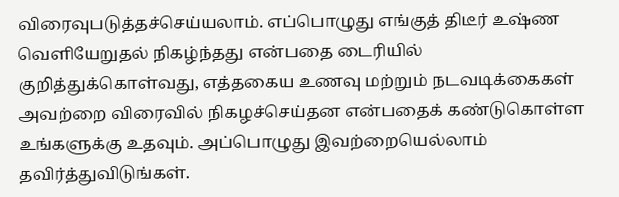விரைவுபடுத்தச்செய்யலாம். எப்பொழுது எங்குத் திடீர் உஷ்ண வெளியேறுதல் நிகழ்ந்தது என்பதை டைரியில் குறித்துக்கொள்வது, எத்தகைய உணவு மற்றும் நடவடிக்கைகள் அவற்றை விரைவில் நிகழச்செய்தன என்பதைக் கண்டுகொள்ள உங்களுக்கு உதவும். அப்பொழுது இவற்றையெல்லாம் தவிர்த்துவிடுங்கள்.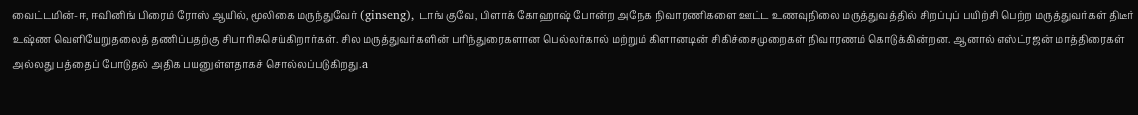வைட்டமின்-ஈ, ஈவினிங் பிரைம் ரோஸ் ஆயில், மூலிகை மருந்துவேர் (ginseng), டாங் குவே, பிளாக் கோஹாஷ் போன்ற அநேக நிவாரணிகளை ஊட்ட உணவுநிலை மருத்துவத்தில் சிறப்புப் பயிற்சி பெற்ற மருத்துவர்கள் திடீர் உஷ்ண வெளியேறுதலைத் தணிப்பதற்கு சிபாரிசுசெய்கிறார்கள். சில மருத்துவர்களின் பரிந்துரைகளான பெல்லர்கால் மற்றும் கிளானடின் சிகிச்சைமுறைகள் நிவாரணம் கொடுக்கின்றன. ஆனால் எஸ்ட்ரஜன் மாத்திரைகள் அல்லது பத்தைப் போடுதல் அதிக பயனுள்ளதாகச் சொல்லப்படுகிறது.a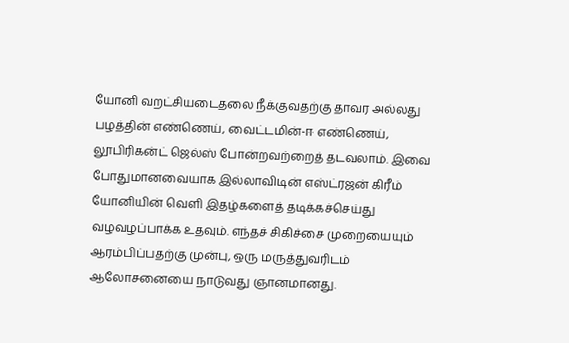யோனி வறட்சியடைதலை நீக்குவதற்கு தாவர அல்லது பழத்தின் எண்ணெய், வைட்டமின்-ஈ எண்ணெய், லூபிரிகன்ட் ஜெல்ஸ் போன்றவற்றைத் தடவலாம். இவை போதுமானவையாக இல்லாவிடின் எஸ்ட்ரஜன் கிரீம் யோனியின் வெளி இதழ்களைத் தடிக்கச்செய்து வழவழப்பாக்க உதவும். எந்தச் சிகிச்சை முறையையும் ஆரம்பிப்பதற்கு முன்பு, ஒரு மருத்துவரிடம் ஆலோசனையை நாடுவது ஞானமானது.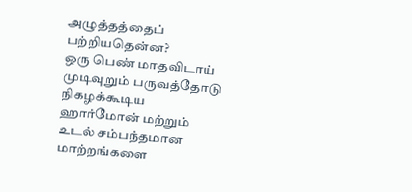அழுத்தத்தைப் பற்றியதென்ன?
ஒரு பெண் மாதவிடாய் முடிவுறும் பருவத்தோடு நிகழக்கூடிய ஹார்மோன் மற்றும் உடல் சம்பந்தமான மாற்றங்களை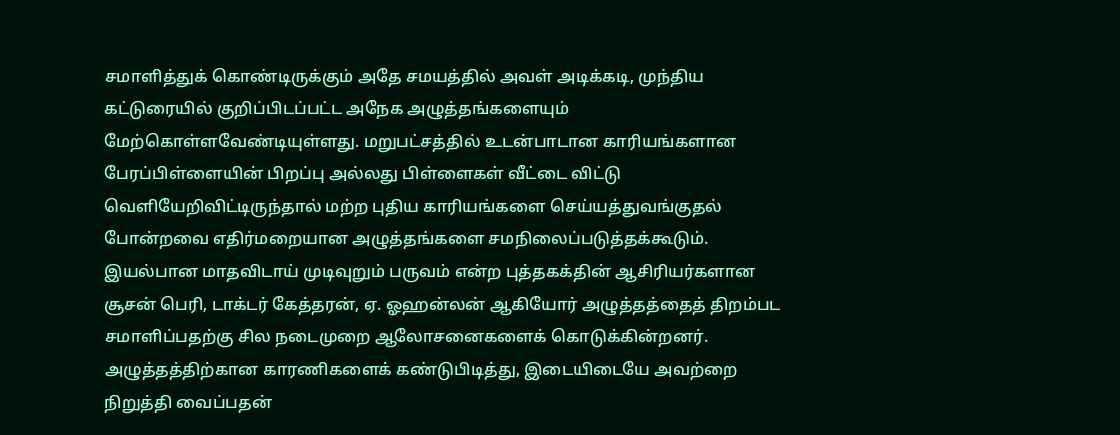சமாளித்துக் கொண்டிருக்கும் அதே சமயத்தில் அவள் அடிக்கடி, முந்திய கட்டுரையில் குறிப்பிடப்பட்ட அநேக அழுத்தங்களையும் மேற்கொள்ளவேண்டியுள்ளது. மறுபட்சத்தில் உடன்பாடான காரியங்களான பேரப்பிள்ளையின் பிறப்பு அல்லது பிள்ளைகள் வீட்டை விட்டு வெளியேறிவிட்டிருந்தால் மற்ற புதிய காரியங்களை செய்யத்துவங்குதல் போன்றவை எதிர்மறையான அழுத்தங்களை சமநிலைப்படுத்தக்கூடும்.
இயல்பான மாதவிடாய் முடிவுறும் பருவம் என்ற புத்தகக்தின் ஆசிரியர்களான சூசன் பெரி, டாக்டர் கேத்தரன், ஏ. ஓஹன்லன் ஆகியோர் அழுத்தத்தைத் திறம்பட சமாளிப்பதற்கு சில நடைமுறை ஆலோசனைகளைக் கொடுக்கின்றனர். அழுத்தத்திற்கான காரணிகளைக் கண்டுபிடித்து, இடையிடையே அவற்றை நிறுத்தி வைப்பதன்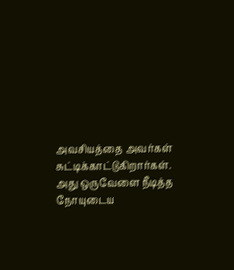அவசியத்தை அவர்கள் சுட்டிக்காட்டுகிறார்கள். அது ஒருவேளை நீடித்த நோயுடைய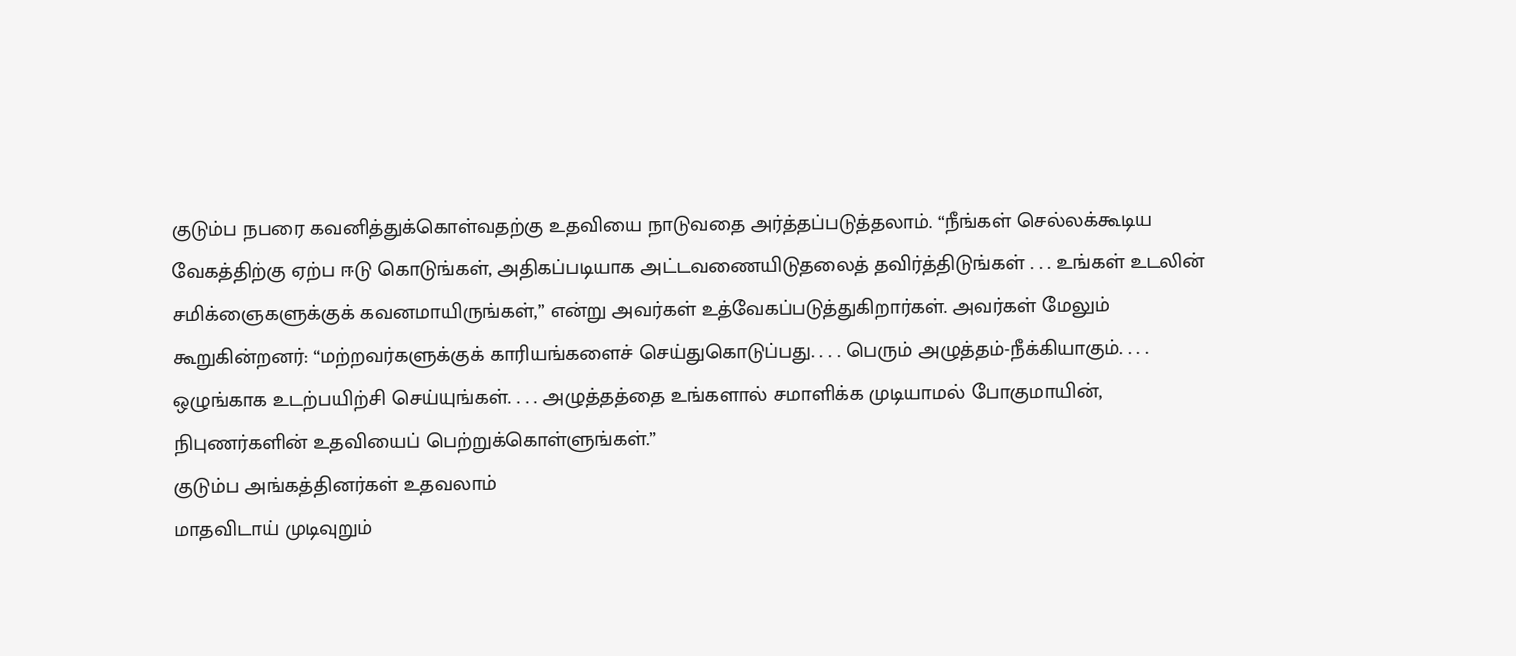குடும்ப நபரை கவனித்துக்கொள்வதற்கு உதவியை நாடுவதை அர்த்தப்படுத்தலாம். “நீங்கள் செல்லக்கூடிய வேகத்திற்கு ஏற்ப ஈடு கொடுங்கள், அதிகப்படியாக அட்டவணையிடுதலைத் தவிர்த்திடுங்கள் . . . உங்கள் உடலின் சமிக்ஞைகளுக்குக் கவனமாயிருங்கள்,” என்று அவர்கள் உத்வேகப்படுத்துகிறார்கள். அவர்கள் மேலும் கூறுகின்றனர்: “மற்றவர்களுக்குக் காரியங்களைச் செய்துகொடுப்பது. . . . பெரும் அழுத்தம்-நீக்கியாகும். . . . ஒழுங்காக உடற்பயிற்சி செய்யுங்கள். . . . அழுத்தத்தை உங்களால் சமாளிக்க முடியாமல் போகுமாயின், நிபுணர்களின் உதவியைப் பெற்றுக்கொள்ளுங்கள்.”
குடும்ப அங்கத்தினர்கள் உதவலாம்
மாதவிடாய் முடிவுறும்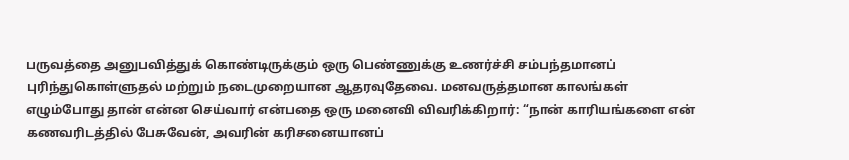பருவத்தை அனுபவித்துக் கொண்டிருக்கும் ஒரு பெண்ணுக்கு உணர்ச்சி சம்பந்தமானப் புரிந்துகொள்ளுதல் மற்றும் நடைமுறையான ஆதரவுதேவை. மனவருத்தமான காலங்கள் எழும்போது தான் என்ன செய்வார் என்பதை ஒரு மனைவி விவரிக்கிறார்: “நான் காரியங்களை என் கணவரிடத்தில் பேசுவேன், அவரின் கரிசனையானப்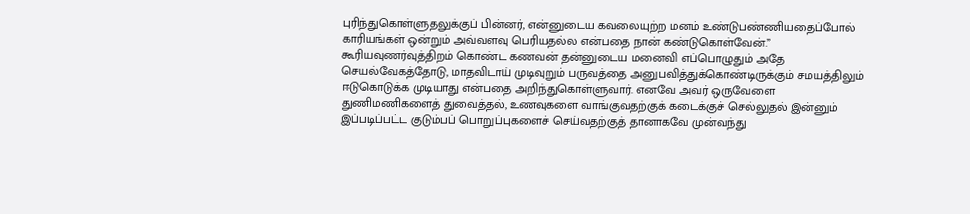புரிந்துகொள்ளுதலுக்குப் பின்னர், என்னுடைய கவலையுற்ற மனம் உண்டுபண்ணியதைப்போல் காரியங்கள் ஒன்றும் அவ்வளவு பெரியதல்ல என்பதை நான் கண்டுகொள்வேன்.”
கூரியவுணர்வுத்திறம் கொண்ட கணவன் தன்னுடைய மனைவி எப்பொழுதும் அதே செயல்வேகத்தோடு, மாதவிடாய் முடிவுறும் பருவத்தை அனுபவித்துக்கொண்டிருக்கும் சமயத்திலும் ஈடுகொடுக்க முடியாது என்பதை அறிந்துகொள்ளுவார். எனவே அவர் ஒருவேளை துணிமணிகளைத் துவைத்தல், உணவுகளை வாங்குவதற்குக் கடைக்குச் செல்லுதல் இன்னும் இப்படிப்பட்ட குடும்பப் பொறுப்புகளைச் செய்வதற்குத் தானாகவே முன்வந்து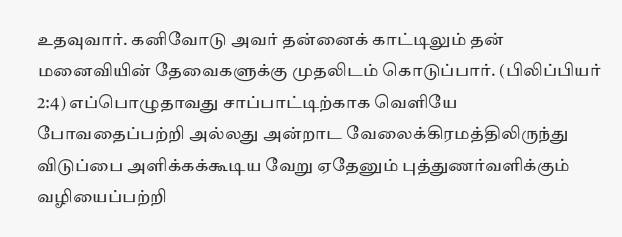உதவுவார். கனிவோடு அவர் தன்னைக் காட்டிலும் தன் மனைவியின் தேவைகளுக்கு முதலிடம் கொடுப்பார். (பிலிப்பியர் 2:4) எப்பொழுதாவது சாப்பாட்டிற்காக வெளியே போவதைப்பற்றி அல்லது அன்றாட வேலைக்கிரமத்திலிருந்து விடுப்பை அளிக்கக்கூடிய வேறு ஏதேனும் புத்துணர்வளிக்கும் வழியைப்பற்றி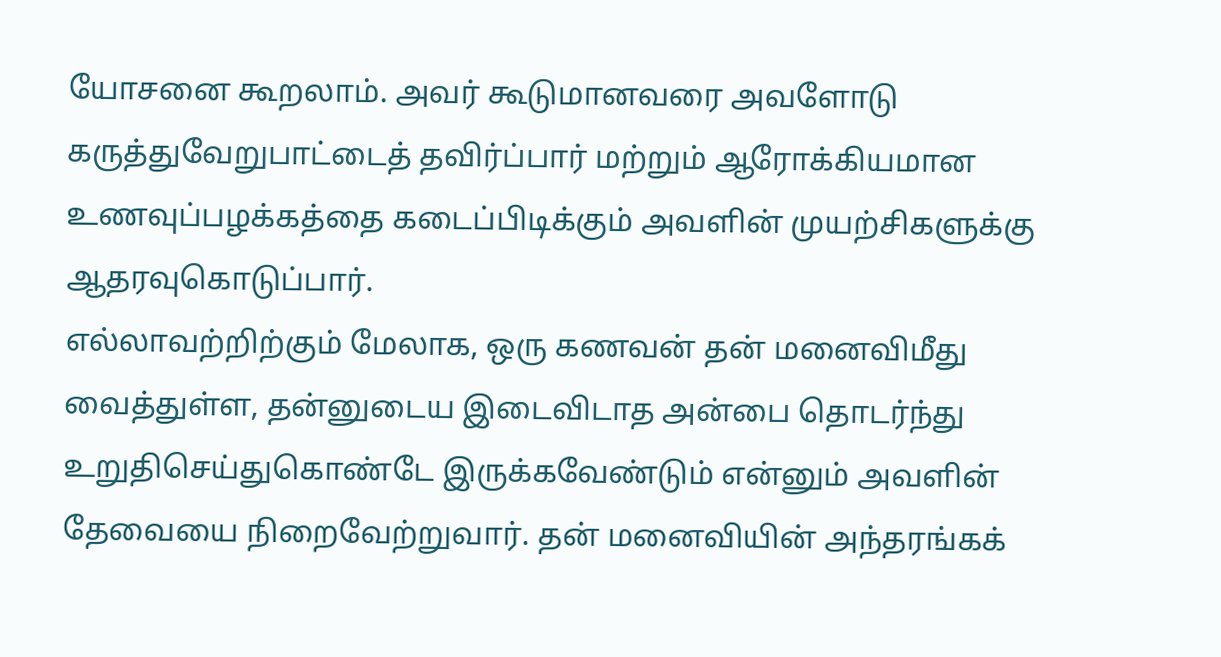யோசனை கூறலாம். அவர் கூடுமானவரை அவளோடு கருத்துவேறுபாட்டைத் தவிர்ப்பார் மற்றும் ஆரோக்கியமான உணவுப்பழக்கத்தை கடைப்பிடிக்கும் அவளின் முயற்சிகளுக்கு ஆதரவுகொடுப்பார்.
எல்லாவற்றிற்கும் மேலாக, ஒரு கணவன் தன் மனைவிமீது வைத்துள்ள, தன்னுடைய இடைவிடாத அன்பை தொடர்ந்து உறுதிசெய்துகொண்டே இருக்கவேண்டும் என்னும் அவளின் தேவையை நிறைவேற்றுவார். தன் மனைவியின் அந்தரங்கக்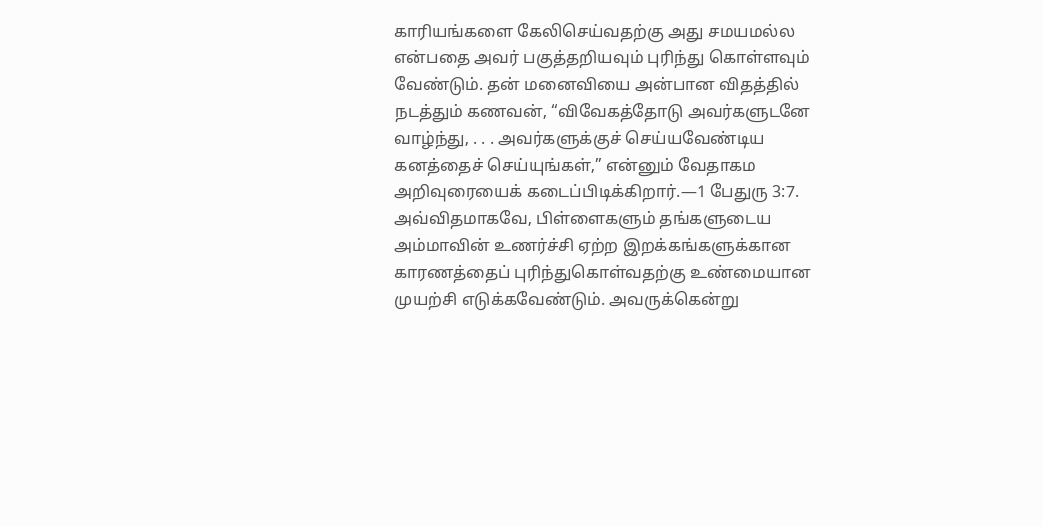காரியங்களை கேலிசெய்வதற்கு அது சமயமல்ல என்பதை அவர் பகுத்தறியவும் புரிந்து கொள்ளவும் வேண்டும். தன் மனைவியை அன்பான விதத்தில் நடத்தும் கணவன், “விவேகத்தோடு அவர்களுடனே வாழ்ந்து, . . . அவர்களுக்குச் செய்யவேண்டிய கனத்தைச் செய்யுங்கள்,” என்னும் வேதாகம அறிவுரையைக் கடைப்பிடிக்கிறார்.—1 பேதுரு 3:7.
அவ்விதமாகவே, பிள்ளைகளும் தங்களுடைய அம்மாவின் உணர்ச்சி ஏற்ற இறக்கங்களுக்கான காரணத்தைப் புரிந்துகொள்வதற்கு உண்மையான முயற்சி எடுக்கவேண்டும். அவருக்கென்று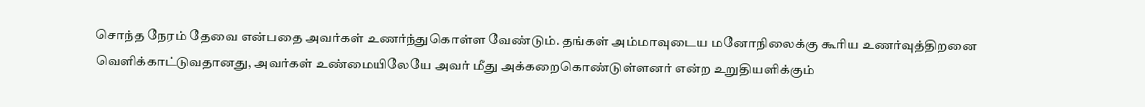சொந்த நேரம் தேவை என்பதை அவர்கள் உணர்ந்துகொள்ள வேண்டும். தங்கள் அம்மாவுடைய மனோநிலைக்கு கூரிய உணர்வுத்திறனை வெளிக்காட்டுவதானது, அவர்கள் உண்மையிலேயே அவர் மீது அக்கறைகொண்டுள்ளனர் என்ற உறுதியளிக்கும்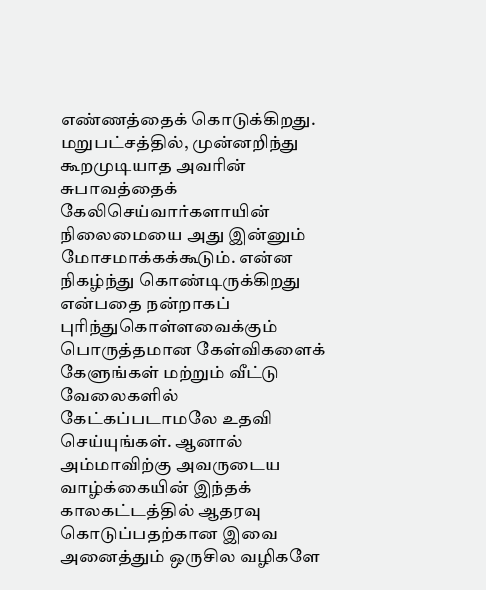எண்ணத்தைக் கொடுக்கிறது. மறுபட்சத்தில், முன்னறிந்து கூறமுடியாத அவரின் சுபாவத்தைக் கேலிசெய்வார்களாயின் நிலைமையை அது இன்னும் மோசமாக்கக்கூடும். என்ன நிகழ்ந்து கொண்டிருக்கிறது என்பதை நன்றாகப் புரிந்துகொள்ளவைக்கும் பொருத்தமான கேள்விகளைக் கேளுங்கள் மற்றும் வீட்டு வேலைகளில் கேட்கப்படாமலே உதவி செய்யுங்கள். ஆனால் அம்மாவிற்கு அவருடைய வாழ்க்கையின் இந்தக் காலகட்டத்தில் ஆதரவு கொடுப்பதற்கான இவை அனைத்தும் ஒருசில வழிகளே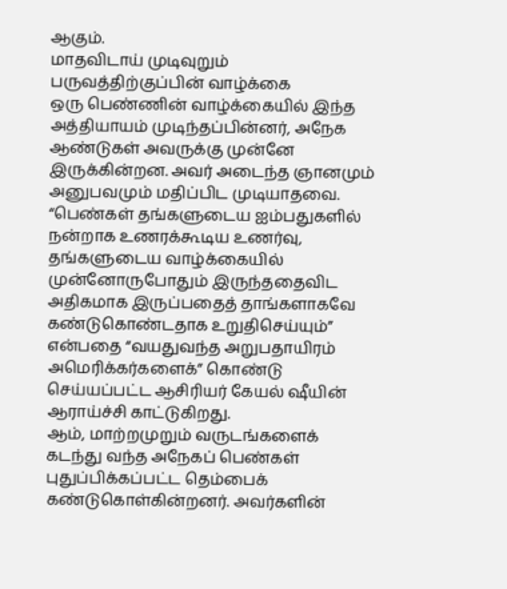ஆகும்.
மாதவிடாய் முடிவுறும் பருவத்திற்குப்பின் வாழ்க்கை
ஒரு பெண்ணின் வாழ்க்கையில் இந்த அத்தியாயம் முடிந்தப்பின்னர், அநேக ஆண்டுகள் அவருக்கு முன்னே இருக்கின்றன. அவர் அடைந்த ஞானமும் அனுபவமும் மதிப்பிட முடியாதவை. “பெண்கள் தங்களுடைய ஐம்பதுகளில் நன்றாக உணரக்கூடிய உணர்வு, தங்களுடைய வாழ்க்கையில் முன்னோருபோதும் இருந்ததைவிட அதிகமாக இருப்பதைத் தாங்களாகவே கண்டுகொண்டதாக உறுதிசெய்யும்” என்பதை “வயதுவந்த அறுபதாயிரம் அமெரிக்கர்களைக்” கொண்டு செய்யப்பட்ட ஆசிரியர் கேயல் ஷீயின் ஆராய்ச்சி காட்டுகிறது.
ஆம், மாற்றமுறும் வருடங்களைக் கடந்து வந்த அநேகப் பெண்கள் புதுப்பிக்கப்பட்ட தெம்பைக் கண்டுகொள்கின்றனர். அவர்களின்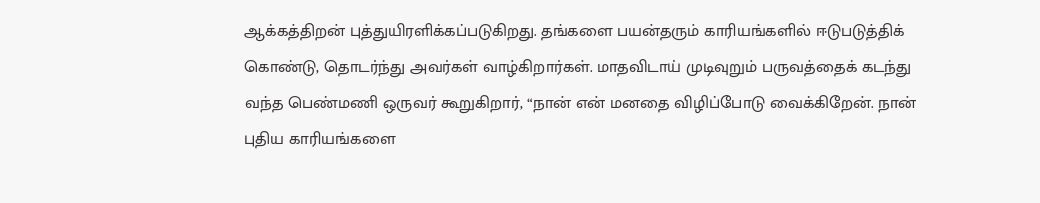ஆக்கத்திறன் புத்துயிரளிக்கப்படுகிறது. தங்களை பயன்தரும் காரியங்களில் ஈடுபடுத்திக் கொண்டு, தொடர்ந்து அவர்கள் வாழ்கிறார்கள். மாதவிடாய் முடிவுறும் பருவத்தைக் கடந்து வந்த பெண்மணி ஒருவர் கூறுகிறார், “நான் என் மனதை விழிப்போடு வைக்கிறேன். நான் புதிய காரியங்களை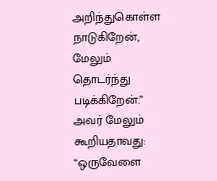அறிந்துகொள்ள நாடுகிறேன், மேலும் தொடர்ந்து படிக்கிறேன்.” அவர் மேலும் கூறியதாவது: “ஒருவேளை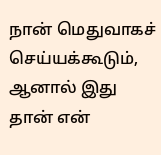நான் மெதுவாகச் செய்யக்கூடும், ஆனால் இது தான் என்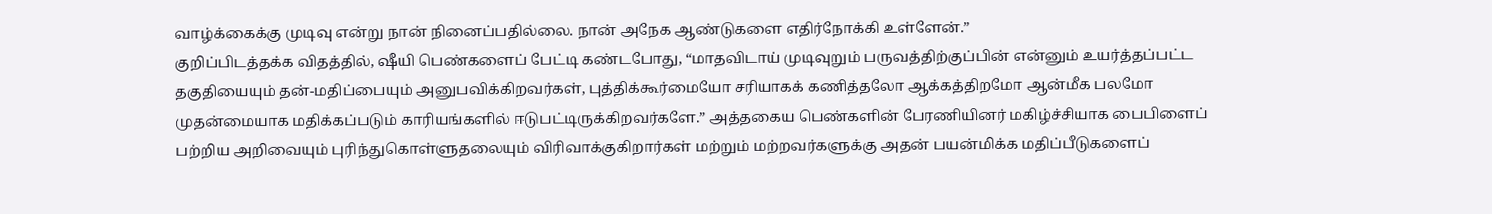வாழ்க்கைக்கு முடிவு என்று நான் நினைப்பதில்லை. நான் அநேக ஆண்டுகளை எதிர்நோக்கி உள்ளேன்.”
குறிப்பிடத்தக்க விதத்தில், ஷீயி பெண்களைப் பேட்டி கண்டபோது, “மாதவிடாய் முடிவுறும் பருவத்திற்குப்பின் என்னும் உயர்த்தப்பட்ட தகுதியையும் தன்-மதிப்பையும் அனுபவிக்கிறவர்கள், புத்திக்கூர்மையோ சரியாகக் கணித்தலோ ஆக்கத்திறமோ ஆன்மீக பலமோ முதன்மையாக மதிக்கப்படும் காரியங்களில் ஈடுபட்டிருக்கிறவர்களே.” அத்தகைய பெண்களின் பேரணியினர் மகிழ்ச்சியாக பைபிளைப் பற்றிய அறிவையும் புரிந்துகொள்ளுதலையும் விரிவாக்குகிறார்கள் மற்றும் மற்றவர்களுக்கு அதன் பயன்மிக்க மதிப்பீடுகளைப்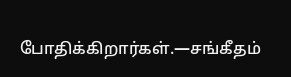போதிக்கிறார்கள்.—சங்கீதம்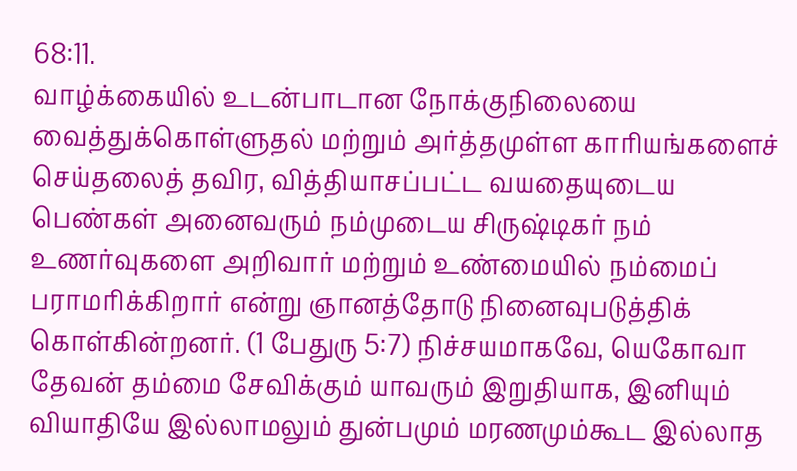68:11.
வாழ்க்கையில் உடன்பாடான நோக்குநிலையை வைத்துக்கொள்ளுதல் மற்றும் அர்த்தமுள்ள காரியங்களைச் செய்தலைத் தவிர, வித்தியாசப்பட்ட வயதையுடைய பெண்கள் அனைவரும் நம்முடைய சிருஷ்டிகர் நம் உணர்வுகளை அறிவார் மற்றும் உண்மையில் நம்மைப் பராமரிக்கிறார் என்று ஞானத்தோடு நினைவுபடுத்திக் கொள்கின்றனர். (1 பேதுரு 5:7) நிச்சயமாகவே, யெகோவா தேவன் தம்மை சேவிக்கும் யாவரும் இறுதியாக, இனியும் வியாதியே இல்லாமலும் துன்பமும் மரணமும்கூட இல்லாத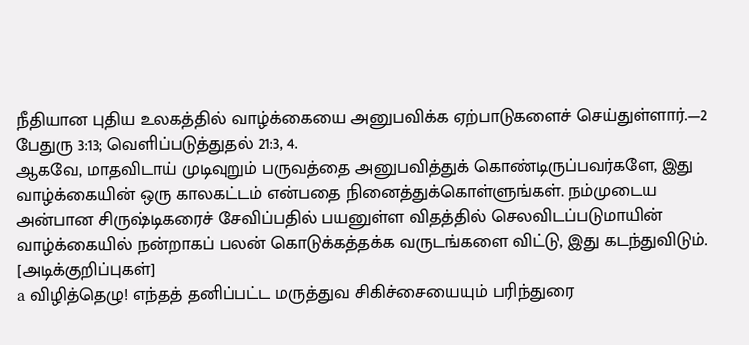நீதியான புதிய உலகத்தில் வாழ்க்கையை அனுபவிக்க ஏற்பாடுகளைச் செய்துள்ளார்.—2 பேதுரு 3:13; வெளிப்படுத்துதல் 21:3, 4.
ஆகவே, மாதவிடாய் முடிவுறும் பருவத்தை அனுபவித்துக் கொண்டிருப்பவர்களே, இது வாழ்க்கையின் ஒரு காலகட்டம் என்பதை நினைத்துக்கொள்ளுங்கள். நம்முடைய அன்பான சிருஷ்டிகரைச் சேவிப்பதில் பயனுள்ள விதத்தில் செலவிடப்படுமாயின் வாழ்க்கையில் நன்றாகப் பலன் கொடுக்கத்தக்க வருடங்களை விட்டு, இது கடந்துவிடும்.
[அடிக்குறிப்புகள்]
a விழித்தெழு! எந்தத் தனிப்பட்ட மருத்துவ சிகிச்சையையும் பரிந்துரை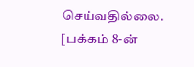செய்வதில்லை.
[பக்கம் 8-ன்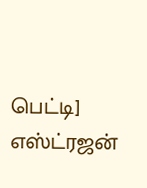பெட்டி]
எஸ்ட்ரஜன்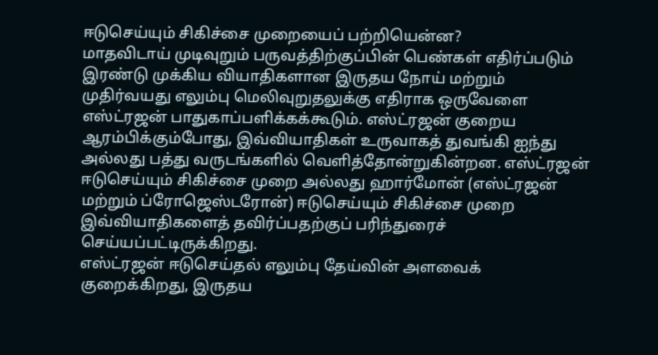ஈடுசெய்யும் சிகிச்சை முறையைப் பற்றியென்ன?
மாதவிடாய் முடிவுறும் பருவத்திற்குப்பின் பெண்கள் எதிர்ப்படும் இரண்டு முக்கிய வியாதிகளான இருதய நோய் மற்றும் முதிர்வயது எலும்பு மெலிவுறுதலுக்கு எதிராக ஒருவேளை எஸ்ட்ரஜன் பாதுகாப்பளிக்கக்கூடும். எஸ்ட்ரஜன் குறைய ஆரம்பிக்கும்போது, இவ்வியாதிகள் உருவாகத் துவங்கி ஐந்து அல்லது பத்து வருடங்களில் வெளித்தோன்றுகின்றன. எஸ்ட்ரஜன் ஈடுசெய்யும் சிகிச்சை முறை அல்லது ஹார்மோன் (எஸ்ட்ரஜன் மற்றும் ப்ரோஜெஸ்டரோன்) ஈடுசெய்யும் சிகிச்சை முறை இவ்வியாதிகளைத் தவிர்ப்பதற்குப் பரிந்துரைச் செய்யப்பட்டிருக்கிறது.
எஸ்ட்ரஜன் ஈடுசெய்தல் எலும்பு தேய்வின் அளவைக் குறைக்கிறது, இருதய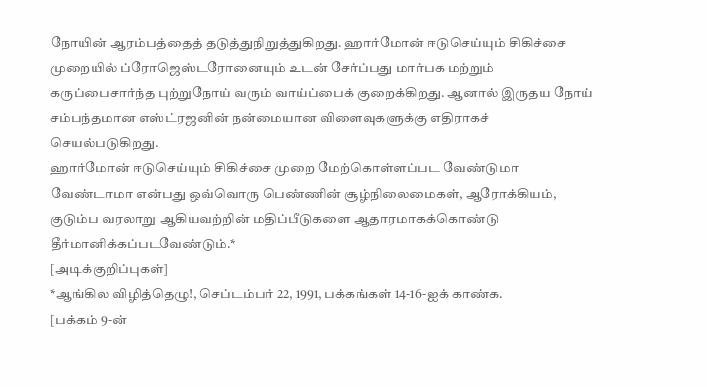நோயின் ஆரம்பத்தைத் தடுத்துநிறுத்துகிறது. ஹார்மோன் ஈடுசெய்யும் சிகிச்சை முறையில் ப்ரோஜெஸ்டரோனையும் உடன் சேர்ப்பது மார்பக மற்றும் கருப்பைசார்ந்த புற்றுநோய் வரும் வாய்ப்பைக் குறைக்கிறது. ஆனால் இருதய நோய் சம்பந்தமான எஸ்ட்ரஜனின் நன்மையான விளைவுகளுக்கு எதிராகச் செயல்படுகிறது.
ஹார்மோன் ஈடுசெய்யும் சிகிச்சை முறை மேற்கொள்ளப்பட வேண்டுமா வேண்டாமா என்பது ஒவ்வொரு பெண்ணின் சூழ்நிலைமைகள், ஆரோக்கியம், குடும்ப வரலாறு ஆகியவற்றின் மதிப்பீடுகளை ஆதாரமாகக்கொண்டு தீர்மானிக்கப்படவேண்டும்.*
[அடிக்குறிப்புகள்]
*ஆங்கில விழித்தெழு!, செப்டம்பர் 22, 1991, பக்கங்கள் 14-16-ஐக் காண்க.
[பக்கம் 9-ன்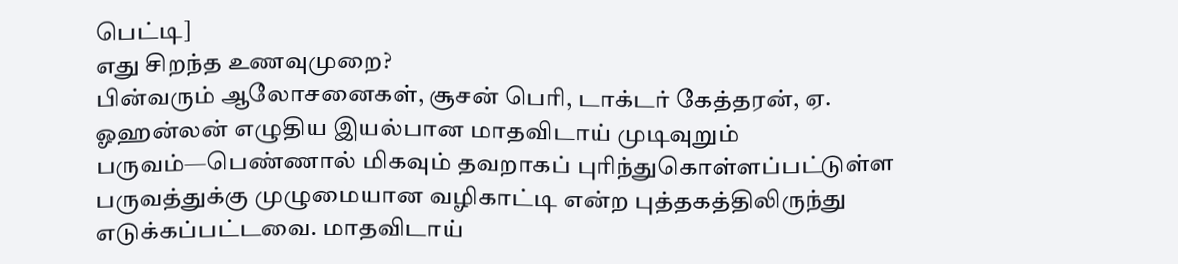பெட்டி]
எது சிறந்த உணவுமுறை?
பின்வரும் ஆலோசனைகள், சூசன் பெரி, டாக்டர் கேத்தரன், ஏ. ஓஹன்லன் எழுதிய இயல்பான மாதவிடாய் முடிவுறும் பருவம்—பெண்ணால் மிகவும் தவறாகப் புரிந்துகொள்ளப்பட்டுள்ள பருவத்துக்கு முழுமையான வழிகாட்டி என்ற புத்தகத்திலிருந்து எடுக்கப்பட்டவை. மாதவிடாய்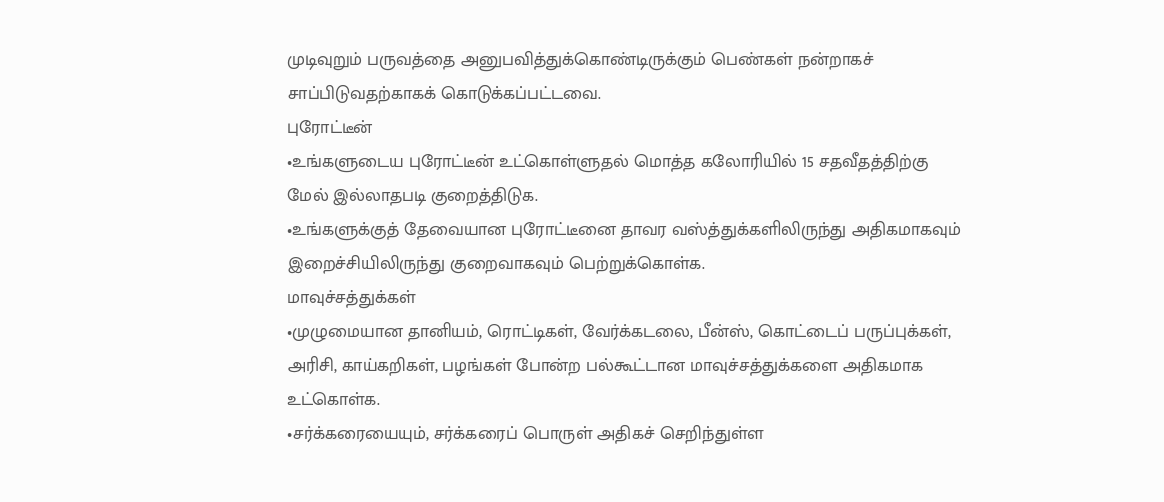முடிவுறும் பருவத்தை அனுபவித்துக்கொண்டிருக்கும் பெண்கள் நன்றாகச் சாப்பிடுவதற்காகக் கொடுக்கப்பட்டவை.
புரோட்டீன்
•உங்களுடைய புரோட்டீன் உட்கொள்ளுதல் மொத்த கலோரியில் 15 சதவீதத்திற்கு மேல் இல்லாதபடி குறைத்திடுக.
•உங்களுக்குத் தேவையான புரோட்டீனை தாவர வஸ்த்துக்களிலிருந்து அதிகமாகவும் இறைச்சியிலிருந்து குறைவாகவும் பெற்றுக்கொள்க.
மாவுச்சத்துக்கள்
•முழுமையான தானியம், ரொட்டிகள், வேர்க்கடலை, பீன்ஸ், கொட்டைப் பருப்புக்கள், அரிசி, காய்கறிகள், பழங்கள் போன்ற பல்கூட்டான மாவுச்சத்துக்களை அதிகமாக உட்கொள்க.
•சர்க்கரையையும், சர்க்கரைப் பொருள் அதிகச் செறிந்துள்ள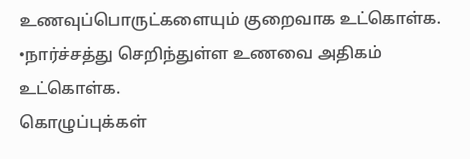உணவுப்பொருட்களையும் குறைவாக உட்கொள்க.
•நார்ச்சத்து செறிந்துள்ள உணவை அதிகம் உட்கொள்க.
கொழுப்புக்கள்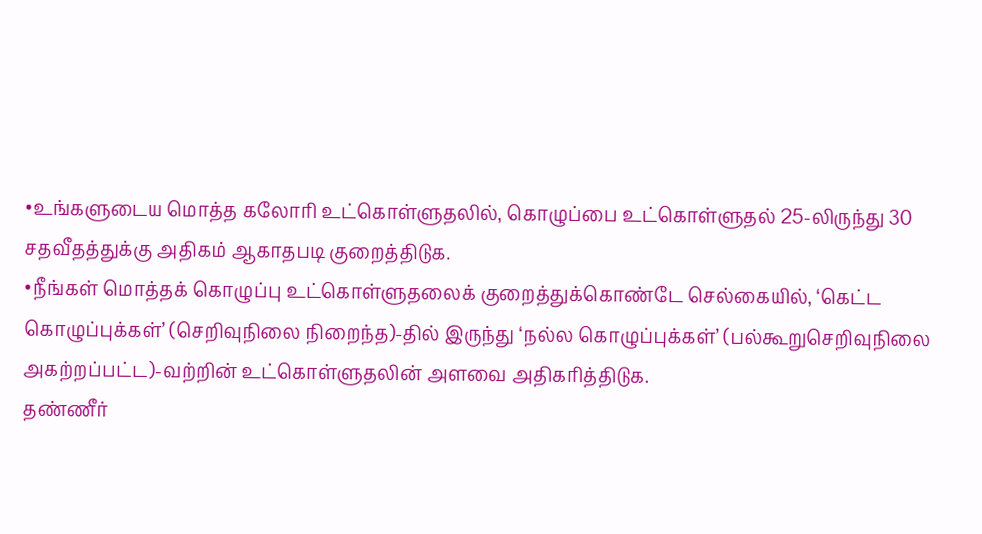•உங்களுடைய மொத்த கலோரி உட்கொள்ளுதலில், கொழுப்பை உட்கொள்ளுதல் 25-லிருந்து 30 சதவீதத்துக்கு அதிகம் ஆகாதபடி குறைத்திடுக.
•நீங்கள் மொத்தக் கொழுப்பு உட்கொள்ளுதலைக் குறைத்துக்கொண்டே செல்கையில், ‘கெட்ட கொழுப்புக்கள்’ (செறிவுநிலை நிறைந்த)-தில் இருந்து ‘நல்ல கொழுப்புக்கள்’ (பல்கூறுசெறிவுநிலை அகற்றப்பட்ட)-வற்றின் உட்கொள்ளுதலின் அளவை அதிகரித்திடுக.
தண்ணீர்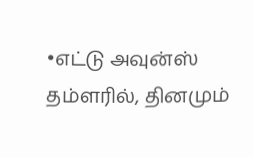•எட்டு அவுன்ஸ் தம்ளரில், தினமும்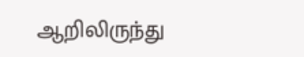ஆறிலிருந்து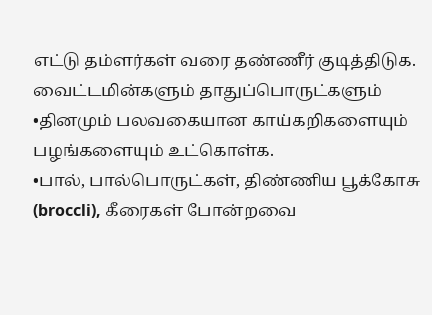எட்டு தம்ளர்கள் வரை தண்ணீர் குடித்திடுக.
வைட்டமின்களும் தாதுப்பொருட்களும்
•தினமும் பலவகையான காய்கறிகளையும் பழங்களையும் உட்கொள்க.
•பால், பால்பொருட்கள், திண்ணிய பூக்கோசு (broccli), கீரைகள் போன்றவை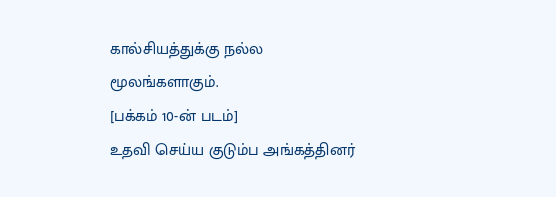கால்சியத்துக்கு நல்ல மூலங்களாகும்.
[பக்கம் 10-ன் படம்]
உதவி செய்ய குடும்ப அங்கத்தினர்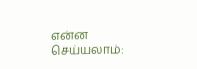என்ன செய்யலாம்: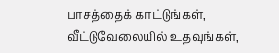பாசத்தைக் காட்டுங்கள், வீட்டுவேலையில் உதவுங்கள்,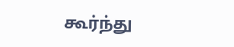கூர்ந்து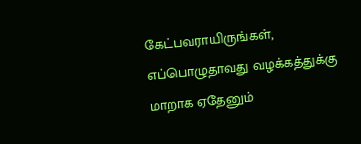கேட்பவராயிருங்கள், எப்பொழுதாவது வழக்கத்துக்கு மாறாக ஏதேனும்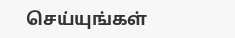செய்யுங்கள்